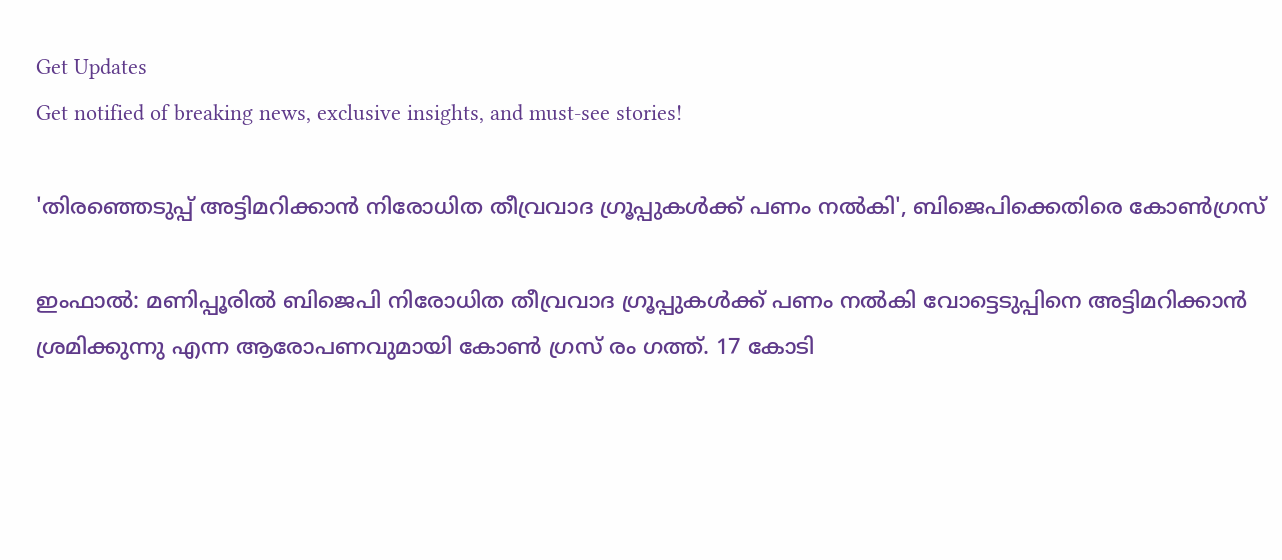Get Updates
Get notified of breaking news, exclusive insights, and must-see stories!

'തിരഞ്ഞെടുപ്പ് അട്ടിമറിക്കാൻ നിരോധിത തീവ്രവാദ ഗ്രൂപ്പുകൾക്ക് പണം നൽകി', ബിജെപിക്കെതിരെ കോൺഗ്രസ്

ഇംഫാൽ: മണിപ്പൂരിൽ ബിജെപി നിരോധിത തീവ്രവാദ ഗ്രൂപ്പുകൾക്ക് പണം നൽകി വോട്ടെടുപ്പിനെ അട്ടിമറിക്കാൻ ശ്രമിക്കുന്നു എന്ന ആരോപണവുമായി കോൺ ഗ്രസ് രം ഗത്ത്. 17 കോടി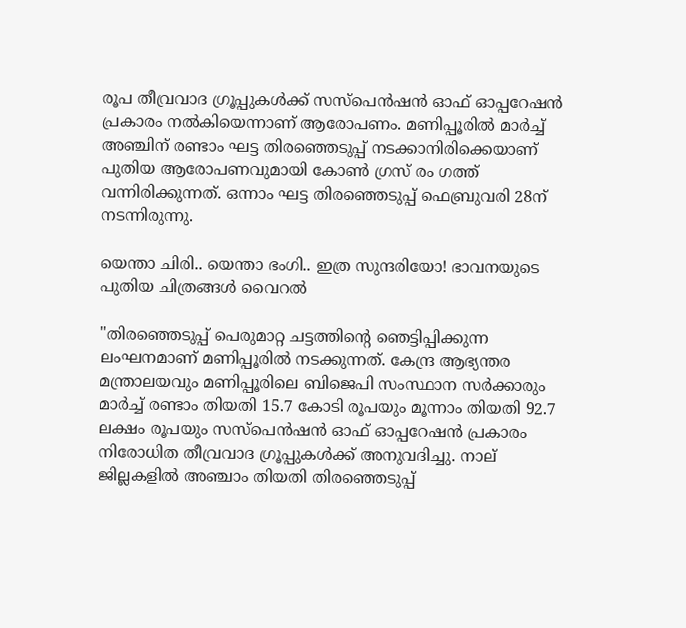രൂപ തീവ്രവാദ ഗ്രൂപ്പുകൾക്ക് സസ്പെൻഷൻ ഓഫ് ഓപ്പറേഷൻ പ്രകാരം നൽകിയെന്നാണ് ആരോപണം. മണിപ്പൂരിൽ മാർച്ച് അഞ്ചിന് രണ്ടാം ഘട്ട തിരഞ്ഞെടുപ്പ് നടക്കാനിരിക്കെയാണ് പുതിയ ആരോപണവുമായി കോൺ ഗ്രസ് രം ഗത്ത് വന്നിരിക്കുന്നത്. ഒന്നാം ഘട്ട തിരഞ്ഞെടുപ്പ് ഫെബ്രുവരി 28ന് നടന്നിരുന്നു.

യെന്താ ചിരി.. യെന്താ ഭംഗി.. ഇത്ര സുന്ദരിയോ! ഭാവനയുടെ പുതിയ ചിത്രങ്ങൾ വൈറൽ

"തിരഞ്ഞെടുപ്പ് പെരുമാറ്റ ചട്ടത്തിന്റെ ഞെട്ടിപ്പിക്കുന്ന ലംഘനമാണ് മണിപ്പൂരിൽ നടക്കുന്നത്. കേന്ദ്ര ആഭ്യന്തര മന്ത്രാലയവും മണിപ്പൂരിലെ ബിജെപി സംസ്ഥാന സർക്കാരും മാർച്ച് രണ്ടാം തിയതി 15.7 കോടി രൂപയും മൂന്നാം തിയതി 92.7 ലക്ഷം രൂപയും സസ്പെൻഷൻ ഓഫ് ഓപ്പറേഷൻ പ്രകാരം നിരോധിത തീവ്രവാദ ഗ്രൂപ്പുകൾക്ക് അനുവദിച്ചു. നാല് ജില്ലകളിൽ അഞ്ചാം തിയതി തിരഞ്ഞെടുപ്പ്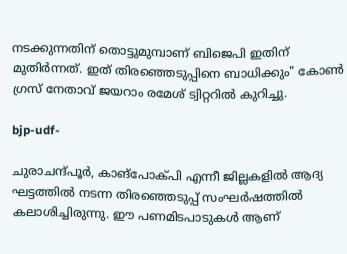നടക്കുന്നതിന് തൊട്ടുമുമ്പാണ് ബിജെപി ഇതിന് മുതിർന്നത്. ഇത് തിരഞ്ഞെടുപ്പിനെ ബാധിക്കും" കോൺ ഗ്രസ് നേതാവ് ജയറാം രമേശ് ട്വിറ്ററിൽ കുറിച്ചു.

bjp-udf-

ചുരാചന്ദ്പൂർ, കാങ്‌പോക്‌പി എന്നീ ജില്ലകളിൽ ആദ്യ ഘട്ടത്തിൽ നടന്ന തിരഞ്ഞെടുപ്പ് സംഘർഷത്തിൽ കലാശിച്ചിരുന്നു. ഈ പണമിടപാടുകൾ ആണ്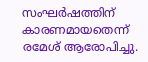സംഘർഷത്തിന് കാരണമായതെന്ന് രമേശ് ആരോപിച്ചു.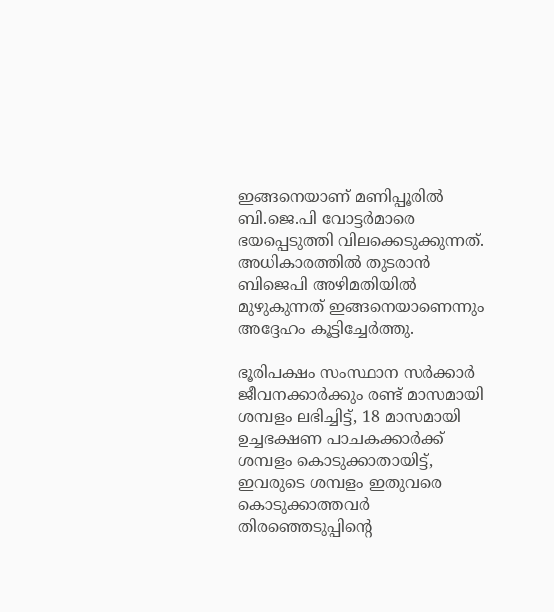ഇങ്ങനെയാണ് മണിപ്പൂരിൽ ബി.ജെ.പി വോട്ടർമാരെ ഭയപ്പെടുത്തി വിലക്കെടുക്കുന്നത്. അധികാരത്തിൽ തുടരാൻ ബിജെപി അഴിമതിയിൽ മുഴുകുന്നത് ഇങ്ങനെയാണെന്നും അദ്ദേഹം കൂട്ടിച്ചേർത്തു.

ഭൂരിപക്ഷം സംസ്ഥാന സർക്കാർ ജീവനക്കാർക്കും രണ്ട് മാസമായി ശമ്പളം ലഭിച്ചിട്ട്, 18 മാസമായി ഉച്ചഭക്ഷണ പാചകക്കാർക്ക് ശമ്പളം കൊടുക്കാതായിട്ട്, ഇവരുടെ ശമ്പളം ഇതുവരെ കൊടുക്കാത്തവർ തിരഞ്ഞെടുപ്പിന്റെ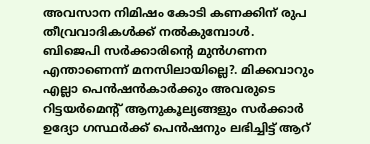അവസാന നിമിഷം കോടി കണക്കിന് രുപ തീവ്രവാദികൾക്ക് നൽകുമ്പോൾ. ബിജെപി സർക്കാരിന്റെ മുൻഗണന എന്താണെന്ന് മനസിലായില്ലെ?. മിക്കവാറും എല്ലാ പെൻഷൻകാർക്കും അവരുടെ റിട്ടയർമെന്റ് ആനുകൂല്യങ്ങളും സർക്കാർ ഉദ്യോ ഗസ്ഥർക്ക് പെൻഷനും ലഭിച്ചിട്ട് ആറ്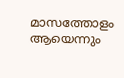മാസത്തോളം ആയെന്നും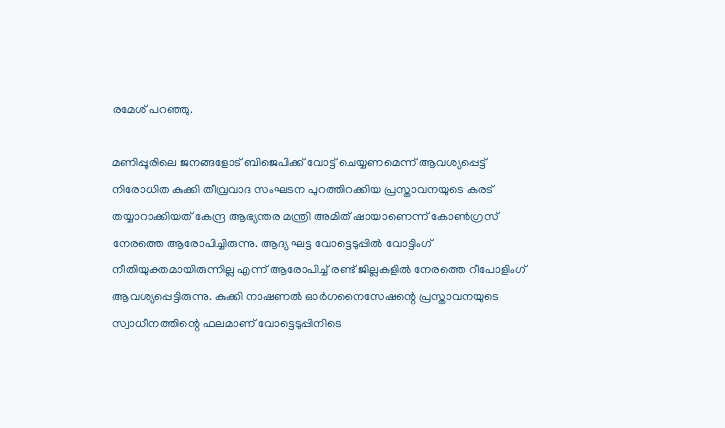രമേശ് പറഞ്ഞു.

മണിപ്പൂരിലെ ജനങ്ങളോട് ബിജെപിക്ക് വോട്ട് ചെയ്യണമെന്ന് ആവശ്യപ്പെട്ട് നിരോധിത കുക്കി തീവ്രവാദ സംഘടന പുറത്തിറക്കിയ പ്രസ്താവനയുടെ കരട് തയ്യാറാക്കിയത് കേന്ദ്ര ആഭ്യന്തര മന്ത്രി അമിത് ഷായാണെന്ന് കോൺഗ്രസ് നേരത്തെ ആരോപിച്ചിരുന്നു. ആദ്യ ഘട്ട വോട്ടെടുപ്പിൽ വോട്ടിംഗ് നീതിയുക്തമായിരുന്നില്ല എന്ന് ആരോപിച്ച് രണ്ട് ജില്ലകളിൽ നേരത്തെ റീപോളിംഗ് ആവശ്യപ്പെട്ടിരുന്നു. കുക്കി നാഷണൽ ഓർഗനൈസേഷന്റെ പ്രസ്താവനയുടെ സ്വാധീനത്തിന്റെ ഫലമാണ് വോട്ടെടുപ്പിനിടെ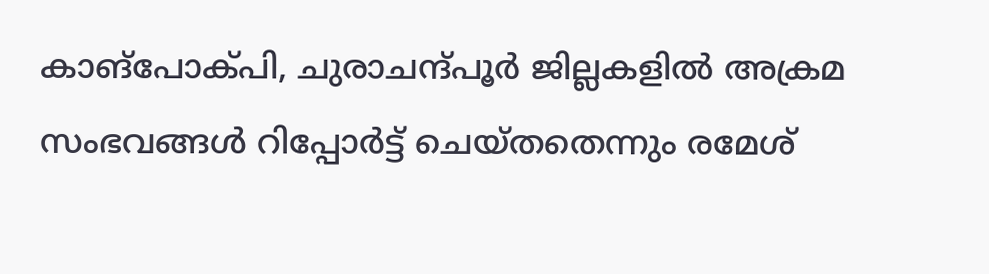കാങ്‌പോക്പി, ചുരാചന്ദ്പൂർ ജില്ലകളിൽ അക്രമ സംഭവങ്ങൾ റിപ്പോർട്ട് ചെയ്തതെന്നും രമേശ്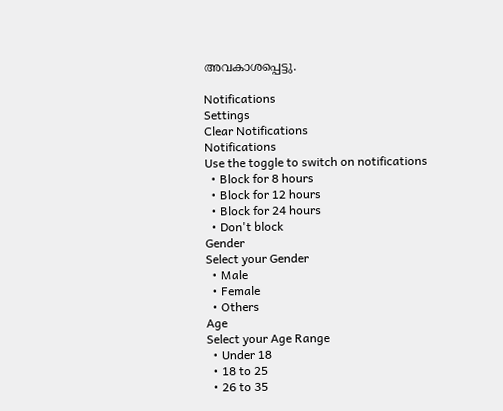അവകാശപ്പെട്ടു.

Notifications
Settings
Clear Notifications
Notifications
Use the toggle to switch on notifications
  • Block for 8 hours
  • Block for 12 hours
  • Block for 24 hours
  • Don't block
Gender
Select your Gender
  • Male
  • Female
  • Others
Age
Select your Age Range
  • Under 18
  • 18 to 25
  • 26 to 35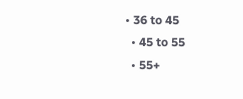• 36 to 45
  • 45 to 55
  • 55+